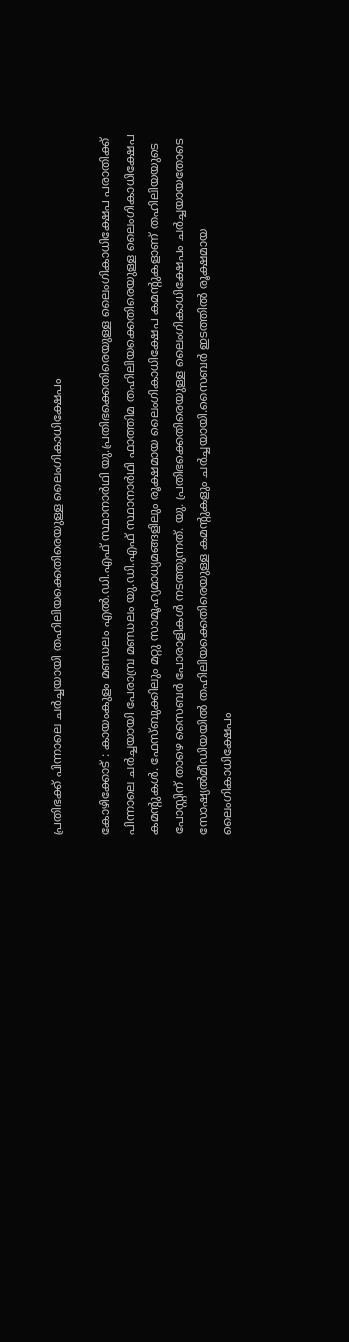പ്രതിഭക്ക് പിന്നാലെ ചർച്ചയായി തഹിലിയക്കെതിരെയുള്ള ലൈംഗികാധിക്ഷേപം

കോഴിക്കോട് : കായംകുളം മണ്ഡലം എൽ.ഡി.എഫ് സ്ഥാനാർഥി യു.പ്രതിഭക്കെതിരെയുള്ള ലൈംഗികാധിക്ഷേപ പരാതിക്ക് പിന്നാലെ ചർച്ചയായി പേരാമ്പ്ര മണ്ഡലം യു.ഡി.എഫ് സ്ഥാനാർഥി ഫാത്തിമ തഹിലിയക്കെതിരെയുള്ള ലൈംഗികാധിക്ഷേപ കമന്‍റുകൾ. ഫേസ്ബുക്കിലും മറ്റു സാമൂഹ്യമാധ്യമങ്ങളിലും രൂക്ഷമായ ലൈംഗികാധിക്ഷേപ കമന്‍റുകളാണ് തഹിലിയയുടെ പോസ്റ്റിന് താഴെ സൈബർ പോരാളികൾ നടത്തുന്നത്. യു. പ്രതിഭക്കെതിരെയുള്ള ലൈംഗികാധിക്ഷേപം ചർച്ചയായതോടെ സോഷ്യൽമീഡിയയിൽ തഹിലിയക്കെതിരെയുള്ള കമന്‍റുകളും ചർച്ചയായി.സൈബർ ഇടത്തിൽ രൂക്ഷമായ ലൈംഗികാധിക്ഷേപം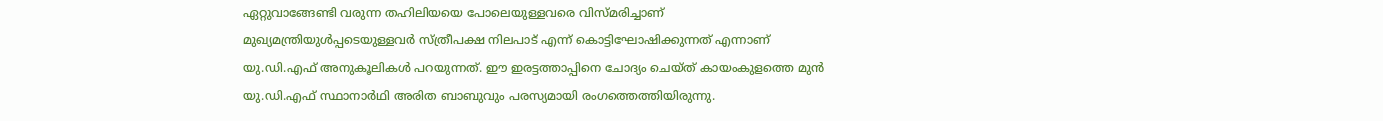ഏറ്റുവാങ്ങേണ്ടി വരുന്ന തഹിലിയയെ പോലെയുള്ളവരെ വിസ്മരിച്ചാണ് മുഖ്യമന്ത്രിയുൾപ്പടെയുള്ളവർ സ്ത്രീപക്ഷ നിലപാട് എന്ന് കൊട്ടിഘോഷിക്കുന്നത് എന്നാണ് യു.ഡി.എഫ് അനുകൂലികൾ പറയുന്നത്. ഈ ഇരട്ടത്താപ്പിനെ ചോദ്യം ചെയ്ത് കായംകുളത്തെ മുൻ യു.ഡി.എഫ് സ്ഥാനാർഥി അരിത ബാബുവും പരസ്യമായി രംഗത്തെത്തിയിരുന്നു.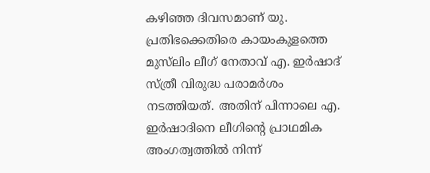കഴിഞ്ഞ ദിവസമാണ് യു. പ്രതിഭക്കെതിരെ കായംകുളത്തെ മുസ്‌ലിം ലീഗ് നേതാവ് എ. ഇർഷാദ് സ്ത്രീ വിരുദ്ധ പരാമർശം നടത്തിയത്. അതിന് പിന്നാലെ എ. ഇർഷാദിനെ ലീഗിന്‍റെ പ്രാഥമിക അംഗത്വത്തിൽ നിന്ന്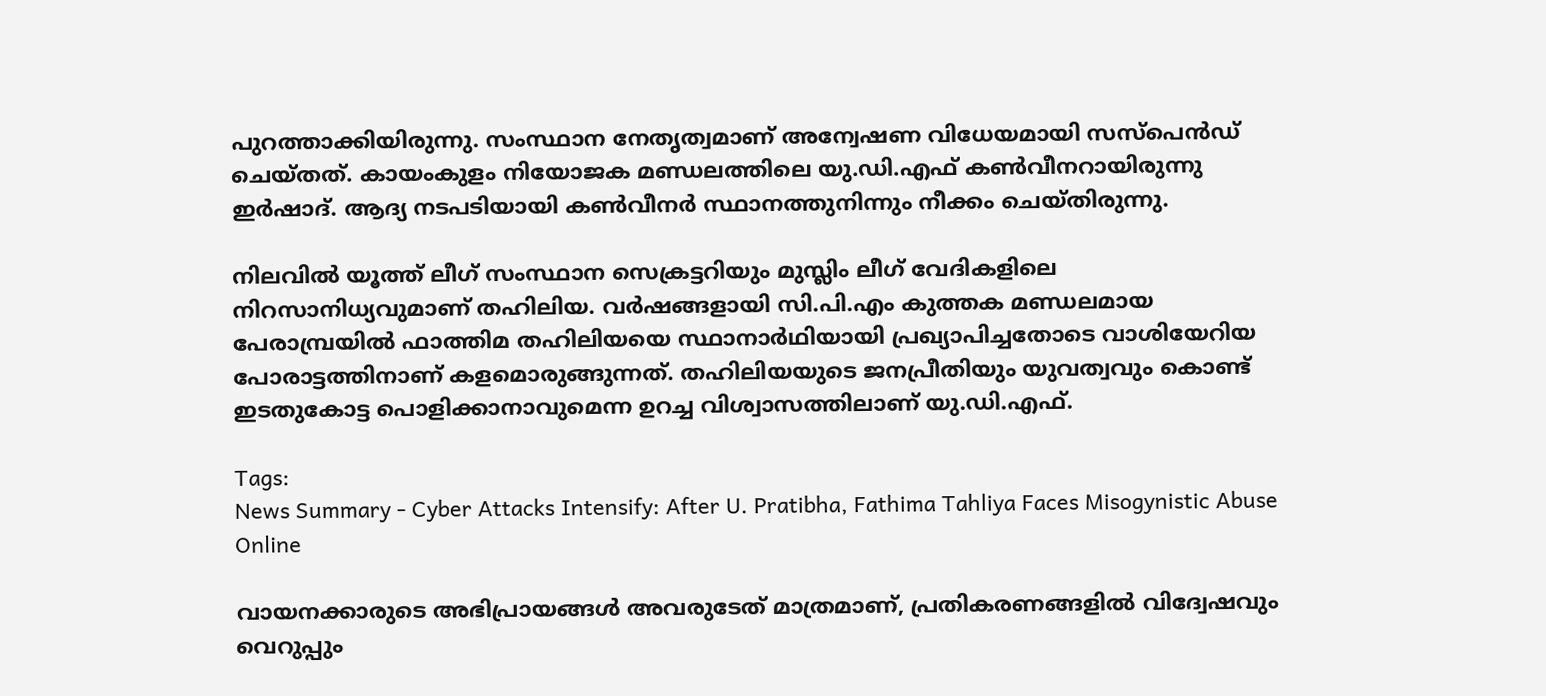പുറത്താക്കിയിരുന്നു. സംസ്ഥാന നേതൃത്വമാണ് അന്വേഷണ വിധേയമായി സസ്പെൻഡ് ചെയ്തത്. കായംകുളം നിയോജക മണ്ഡലത്തിലെ യു.ഡി.എഫ് കൺവീനറായിരുന്നു ഇർഷാദ്. ആദ്യ നടപടിയായി കൺവീനർ സ്ഥാനത്തുനിന്നും നീക്കം ചെയ്തിരുന്നു.

നിലവിൽ യൂത്ത് ലീഗ് സംസ്ഥാന സെക്രട്ടറിയും മുസ്ലിം ലീഗ് വേദികളിലെ നിറസാനിധ്യവുമാണ് തഹിലിയ. വർഷങ്ങളായി സി.പി.എം കുത്തക മണ്ഡലമായ പേരാമ്പ്രയിൽ ഫാത്തിമ തഹിലിയയെ സ്ഥാനാർഥിയായി പ്രഖ്യാപിച്ചതോടെ വാശിയേറിയ പോരാട്ടത്തിനാണ് കളമൊരുങ്ങുന്നത്. തഹിലിയയുടെ ജനപ്രീതിയും യുവത്വവും കൊണ്ട് ഇടതുകോട്ട പൊളിക്കാനാവുമെന്ന ഉറച്ച വിശ്വാസത്തിലാണ് യു.ഡി.എഫ്.

Tags:
News Summary - Cyber Attacks Intensify: After U. Pratibha, Fathima Tahliya Faces Misogynistic Abuse Online

വായനക്കാരുടെ അഭിപ്രായങ്ങള്‍ അവരുടേത് മാത്രമാണ്, പ്രതികരണങ്ങളിൽ വിദ്വേഷവും വെറുപ്പും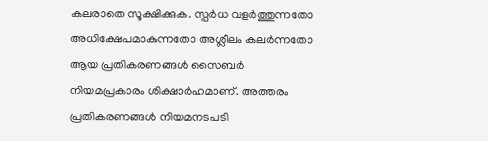കലരാതെ സൂക്ഷിക്കുക. സ്പർധ വളർത്തുന്നതോ അധിക്ഷേപമാകുന്നതോ അശ്ലീലം കലർന്നതോ ആയ പ്രതികരണങ്ങൾ സൈബർ നിയമപ്രകാരം ശിക്ഷാർഹമാണ്. അത്തരം പ്രതികരണങ്ങൾ നിയമനടപടി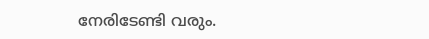നേരിടേണ്ടി വരും.